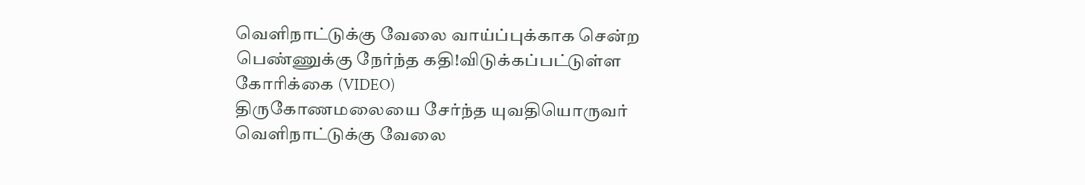வெளிநாட்டுக்கு வேலை வாய்ப்புக்காக சென்ற பெண்ணுக்கு நேர்ந்த கதி!விடுக்கப்பட்டுள்ள கோரிக்கை (VIDEO)
திருகோணமலையை சேர்ந்த யுவதியொருவர் வெளிநாட்டுக்கு வேலை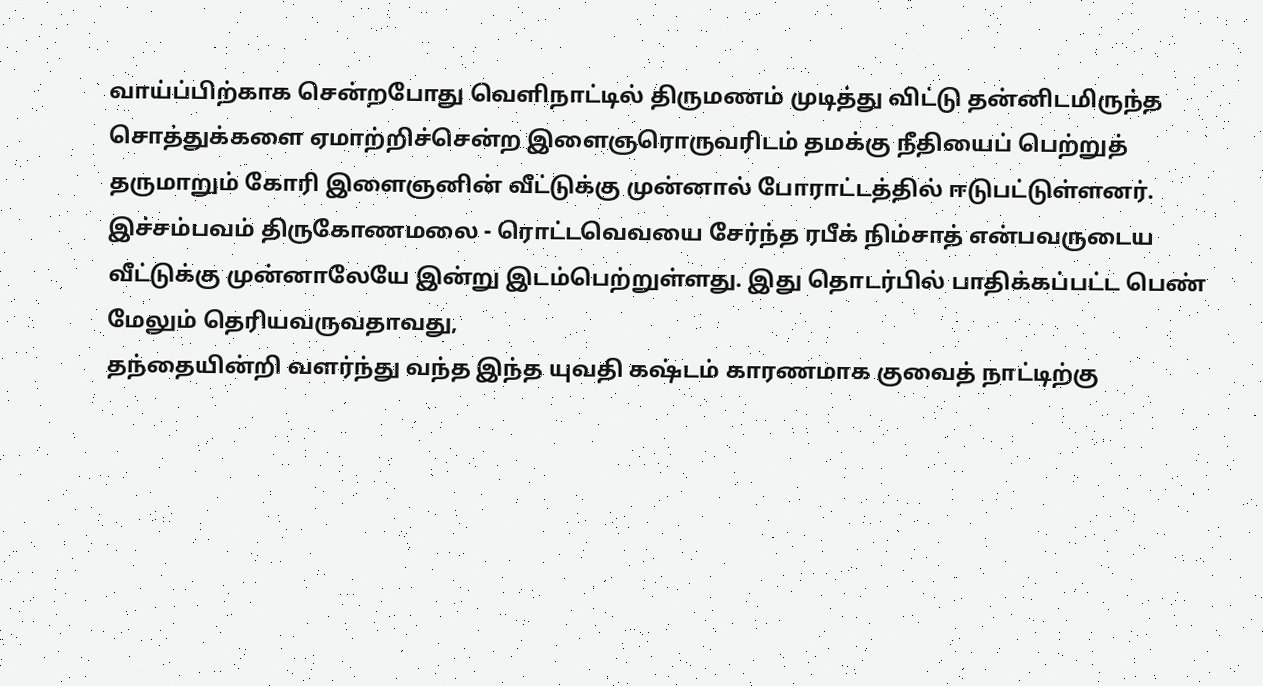வாய்ப்பிற்காக சென்றபோது வெளிநாட்டில் திருமணம் முடித்து விட்டு தன்னிடமிருந்த சொத்துக்களை ஏமாற்றிச்சென்ற இளைஞரொருவரிடம் தமக்கு நீதியைப் பெற்றுத் தருமாறும் கோரி இளைஞனின் வீட்டுக்கு முன்னால் போராட்டத்தில் ஈடுபட்டுள்ளனர்.
இச்சம்பவம் திருகோணமலை - ரொட்டவெவயை சேர்ந்த ரபீக் நிம்சாத் என்பவருடைய வீட்டுக்கு முன்னாலேயே இன்று இடம்பெற்றுள்ளது. இது தொடர்பில் பாதிக்கப்பட்ட பெண் மேலும் தெரியவருவதாவது,
தந்தையின்றி வளர்ந்து வந்த இந்த யுவதி கஷ்டம் காரணமாக குவைத் நாட்டிற்கு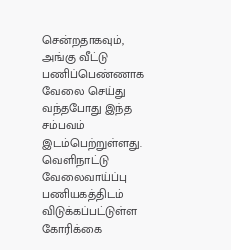சென்றதாகவும், அங்கு வீட்டு பணிப்பெண்ணாக வேலை செய்து வந்தபோது இந்த சம்பவம் இடம்பெற்றுள்ளது.
வெளிநாட்டு வேலைவாய்ப்பு பணியகத்திடம் விடுக்கப்பட்டுள்ள கோரிக்கை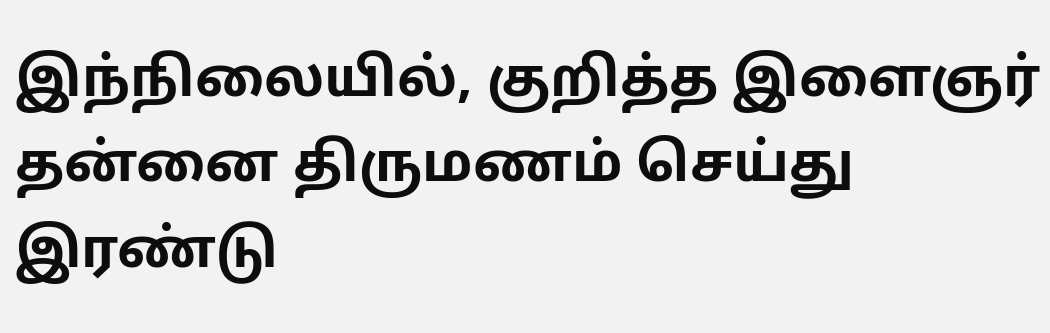இந்நிலையில், குறித்த இளைஞர் தன்னை திருமணம் செய்து இரண்டு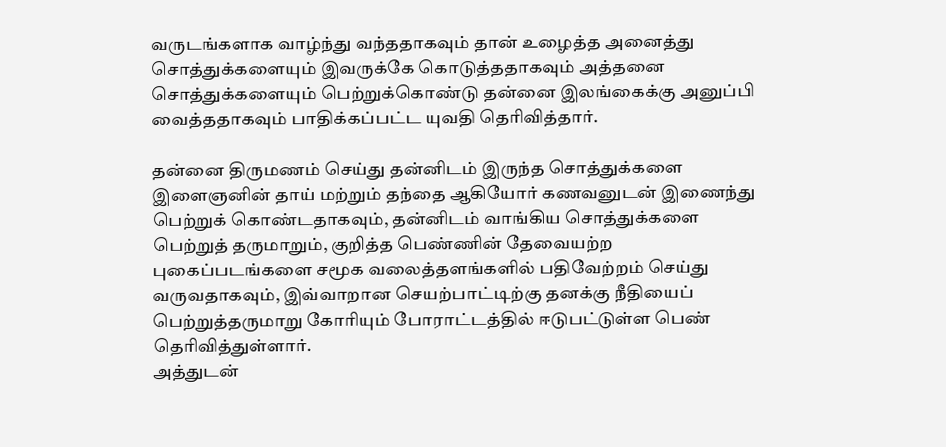வருடங்களாக வாழ்ந்து வந்ததாகவும் தான் உழைத்த அனைத்து சொத்துக்களையும் இவருக்கே கொடுத்ததாகவும் அத்தனை சொத்துக்களையும் பெற்றுக்கொண்டு தன்னை இலங்கைக்கு அனுப்பி வைத்ததாகவும் பாதிக்கப்பட்ட யுவதி தெரிவித்தார்.

தன்னை திருமணம் செய்து தன்னிடம் இருந்த சொத்துக்களை இளைஞனின் தாய் மற்றும் தந்தை ஆகியோர் கணவனுடன் இணைந்து பெற்றுக் கொண்டதாகவும், தன்னிடம் வாங்கிய சொத்துக்களை பெற்றுத் தருமாறும், குறித்த பெண்ணின் தேவையற்ற புகைப்படங்களை சமூக வலைத்தளங்களில் பதிவேற்றம் செய்து வருவதாகவும், இவ்வாறான செயற்பாட்டிற்கு தனக்கு நீதியைப் பெற்றுத்தருமாறு கோரியும் போராட்டத்தில் ஈடுபட்டுள்ள பெண் தெரிவித்துள்ளார்.
அத்துடன்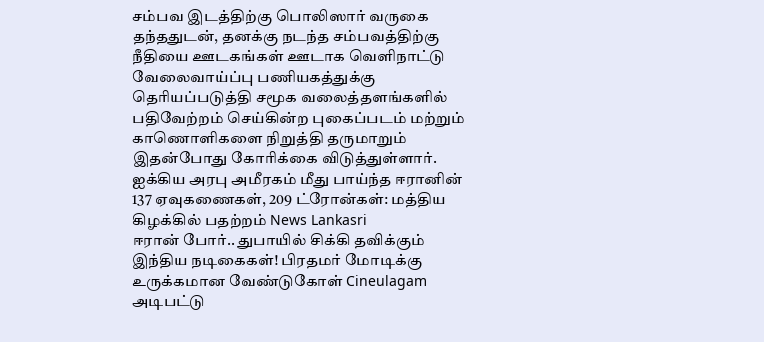சம்பவ இடத்திற்கு பொலிஸார் வருகை தந்ததுடன், தனக்கு நடந்த சம்பவத்திற்கு நீதியை ஊடகங்கள் ஊடாக வெளிநாட்டு வேலைவாய்ப்பு பணியகத்துக்கு தெரியப்படுத்தி சமூக வலைத்தளங்களில் பதிவேற்றம் செய்கின்ற புகைப்படம் மற்றும் காணொளிகளை நிறுத்தி தருமாறும் இதன்போது கோரிக்கை விடுத்துள்ளார்.
ஐக்கிய அரபு அமீரகம் மீது பாய்ந்த ஈரானின் 137 ஏவுகணைகள், 209 ட்ரோன்கள்: மத்திய கிழக்கில் பதற்றம் News Lankasri
ஈரான் போர்.. துபாயில் சிக்கி தவிக்கும் இந்திய நடிகைகள்! பிரதமர் மோடிக்கு உருக்கமான வேண்டுகோள் Cineulagam
அடிபட்டு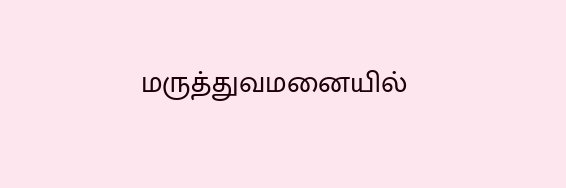மருத்துவமனையில்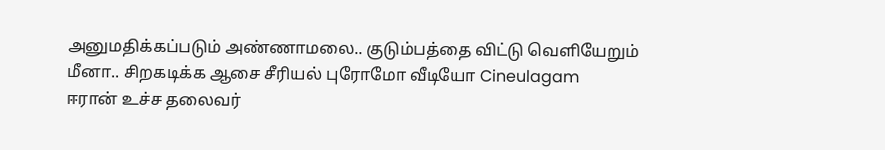அனுமதிக்கப்படும் அண்ணாமலை.. குடும்பத்தை விட்டு வெளியேறும் மீனா.. சிறகடிக்க ஆசை சீரியல் புரோமோ வீடியோ Cineulagam
ஈரான் உச்ச தலைவர்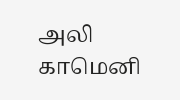அலி காமெனி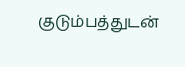குடும்பத்துடன்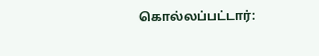கொல்லப்பட்டார்: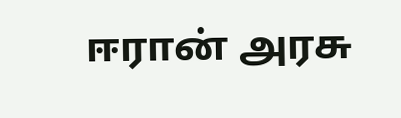ஈரான் அரசு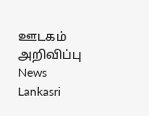ஊடகம் அறிவிப்பு News Lankasri